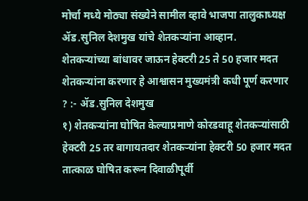मोर्चा मध्ये मोठ्या संख्येने सामील व्हावे भाजपा तालुकाध्यक्ष ॲड.सुनिल देशमुख यांचे शेतकऱ्यांना आव्हान.
शेतकऱ्यांच्या बांधावर जाऊन हेक्टरी 25 ते 50 हजार मदत शेतकऱ्यांना करणार हे आश्वासन मुख्यमंत्री कधी पूर्ण करणार ? :- ॲड.सुनिल देशमुख
१) शेतकऱ्यांना घोषित केल्याप्रमाणे कोरडवाहू शेतकऱ्यांसाठी हेक्टरी 25 तर बागायतदार शेतकऱ्यांना हेक्टरी 50 हजार मदत तात्काळ घोषित करून दिवाळीपूर्वी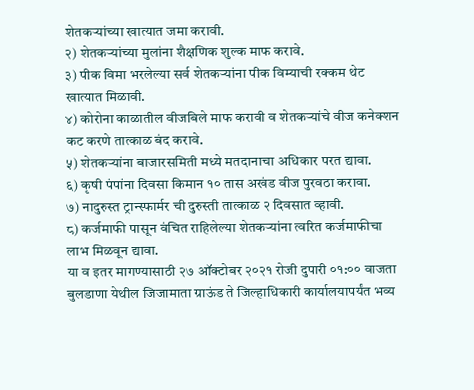शेतकऱ्यांच्या खात्यात जमा करावी.
२) शेतकऱ्यांच्या मुलांना शैक्षणिक शुल्क माफ करावे.
३) पीक विमा भरलेल्या सर्व शेतकऱ्यांना पीक विम्याची रक्कम थेट खात्यात मिळावी.
४) कोरोना काळातील वीजबिले माफ करावी व शेतकऱ्यांचे वीज कनेक्शन कट करणे तात्काळ बंद करावे.
५) शेतकऱ्यांना बाजारसमिती मध्ये मतदानाचा अधिकार परत द्यावा.
६) कृषी पंपांना दिवसा किमान १० तास अखंड वीज पुरवठा करावा.
७) नादुरुस्त ट्रान्स्फार्मर ची दुरुस्ती तात्काळ २ दिवसात व्हावी.
८) कर्जमाफी पासून वंचित राहिलेल्या शेतकऱ्यांना त्वरित कर्जमाफीचा लाभ मिळवून द्यावा.
या व इतर मागण्यासाठी २७ ऑक्टोबर २०२१ रोजी दुपारी ०१:०० वाजता बुलडाणा येथील जिजामाता ग्राऊंड ते जिल्हाधिकारी कार्यालयापर्यंत भव्य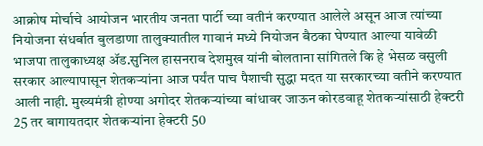आक्रोष मोर्चाचे आयोजन भारतीय जनता पार्टी च्या वतीनं करण्यात आलेले असून आज त्यांच्या नियोजना संधर्बात बुलडाणा तालुक्यातील गावानं मध्ये नियोजन बैठका घेण्यात आल्या यावेळी भाजपा तालुकाध्यक्ष ॲड.सुनिल हासनराव देशमुख यांनी बोलताना सांगितले कि हे भेसळ वसुली सरकार आल्यापासून शेतकऱ्यांना आज पर्यंत पाच पैशाची सुद्धा मदत या सरकारच्या वतीने करण्यात आली नाही. मुख्यमंत्री होण्या अगोदर शेतकऱ्यांच्या बांधावर जाऊन कोरडवाहू शेतकऱ्यांसाठी हेक्टरी 25 तर बागायतदार शेतकऱ्यांना हेक्टरी 50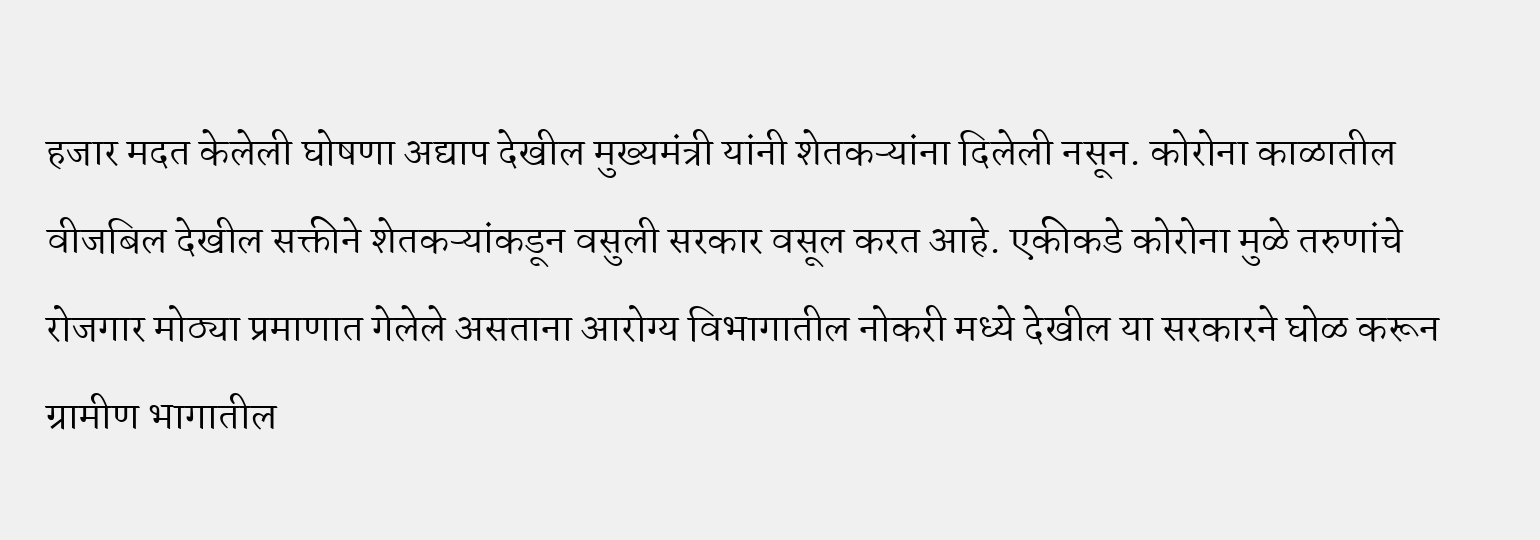हजार मदत केलेली घोषणा अद्याप देखील मुख्यमंत्री यांनी शेतकऱ्यांना दिलेली नसून. कोरोना काळातील वीजबिल देखील सक्तीने शेतकऱ्यांकडून वसुली सरकार वसूल करत आहे. एकीकडे कोरोना मुळे तरुणांचे रोजगार मोठ्या प्रमाणात गेलेले असताना आरोग्य विभागातील नोकरी मध्ये देखील या सरकारने घोळ करून ग्रामीण भागातील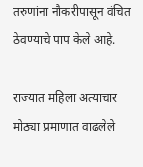तरुणांना नौकरीपासून वंचित ठेवण्याचे पाप केले आहे.

राज्यात महिला अत्याचार मोठ्या प्रमाणात वाढलेले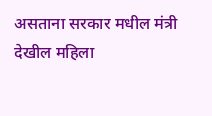असताना सरकार मधील मंत्री देखील महिला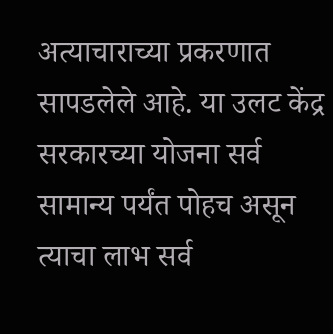अत्याचाराच्या प्रकरणात सापडलेले आहे. या उलट केंद्र सरकारच्या योजना सर्व सामान्य पर्यंत पोहच असून त्याचा लाभ सर्व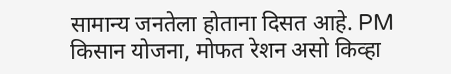सामान्य जनतेला होताना दिसत आहे. PM किसान योजना, मोफत रेशन असो किव्हा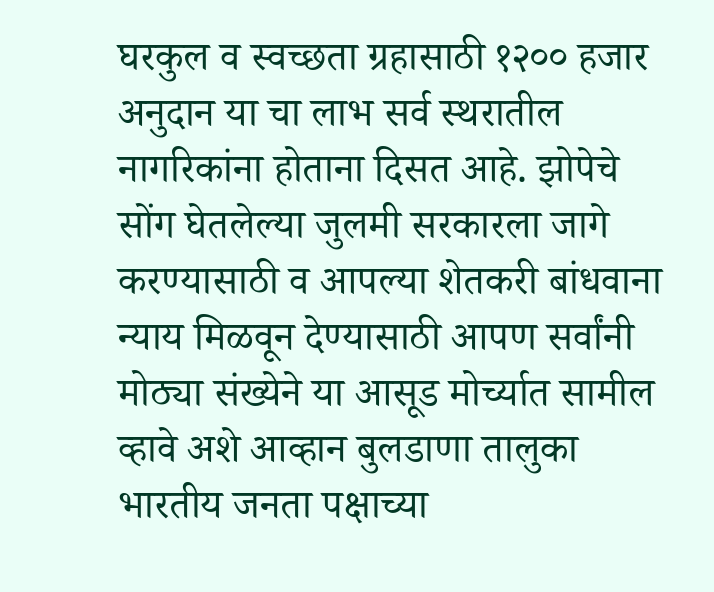घरकुल व स्वच्छता ग्रहासाठी १२०० हजार अनुदान या चा लाभ सर्व स्थरातील नागरिकांना होताना दिसत आहे. झोपेचे सोंग घेतलेल्या जुलमी सरकारला जागे करण्यासाठी व आपल्या शेतकरी बांधवाना न्याय मिळवून देण्यासाठी आपण सर्वांनी मोठ्या संख्येने या आसूड मोर्च्यात सामील व्हावे अशे आव्हान बुलडाणा तालुका भारतीय जनता पक्षाच्या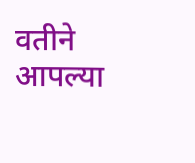वतीने आपल्या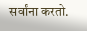सर्वांना करतो.